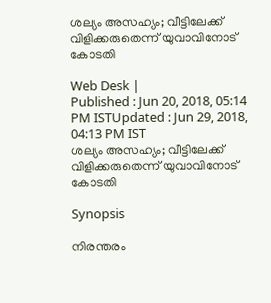ശല്യം അസഹ്യം; വീട്ടിലേക്ക് വിളിക്കരുതെന്ന് യുവാവിനോട് കോടതി

Web Desk |
Published : Jun 20, 2018, 05:14 PM ISTUpdated : Jun 29, 2018, 04:13 PM IST
ശല്യം അസഹ്യം; വീട്ടിലേക്ക് വിളിക്കരുതെന്ന് യുവാവിനോട് കോടതി

Synopsis

നിരന്തരം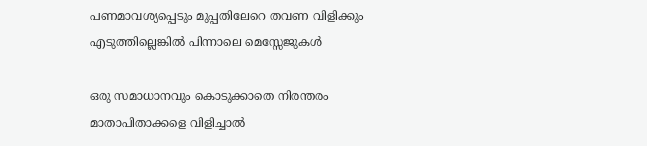പണമാവശ്യപ്പെടും മുപ്പതിലേറെ തവണ വിളിക്കും എടുത്തില്ലെങ്കില്‍ പിന്നാലെ മെസ്സേജുകള്‍

ഒരു സമാധാനവും കൊടുക്കാതെ നിരന്തരം മാതാപിതാക്കളെ വിളിച്ചാല്‍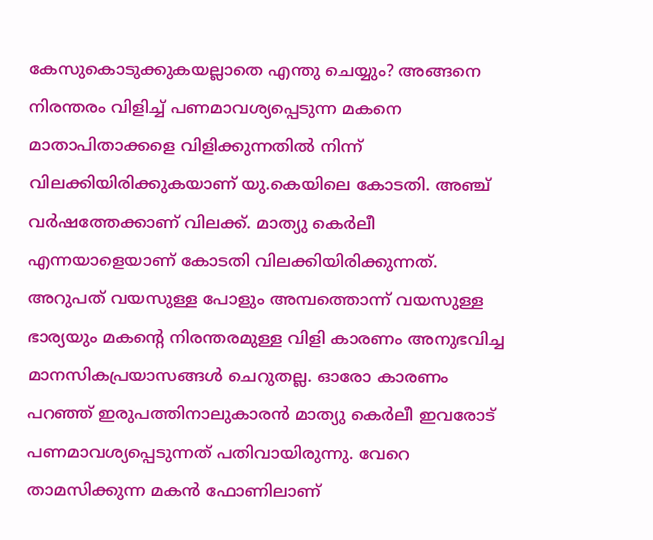കേസുകൊടുക്കുകയല്ലാതെ എന്തു ചെയ്യും? അങ്ങനെ നിരന്തരം വിളിച്ച് പണമാവശ്യപ്പെടുന്ന മകനെ മാതാപിതാക്കളെ വിളിക്കുന്നതില്‍ നിന്ന് വിലക്കിയിരിക്കുകയാണ് യു.കെയിലെ കോടതി. അഞ്ച് വര്‍ഷത്തേക്കാണ് വിലക്ക്. മാത്യു കെര്‍ലീ എന്നയാളെയാണ് കോടതി വിലക്കിയിരിക്കുന്നത്. അറുപത് വയസുള്ള പോളും അമ്പത്തൊന്ന് വയസുള്ള ഭാര്യയും മകന്‍റെ നിരന്തരമുള്ള വിളി കാരണം അനുഭവിച്ച മാനസികപ്രയാസങ്ങള്‍ ചെറുതല്ല. ഓരോ കാരണം പറഞ്ഞ് ഇരുപത്തിനാലുകാരന്‍ മാത്യു കെര്‍ലീ ഇവരോട് പണമാവശ്യപ്പെടുന്നത് പതിവായിരുന്നു. വേറെ താമസിക്കുന്ന മകന്‍ ഫോണിലാണ്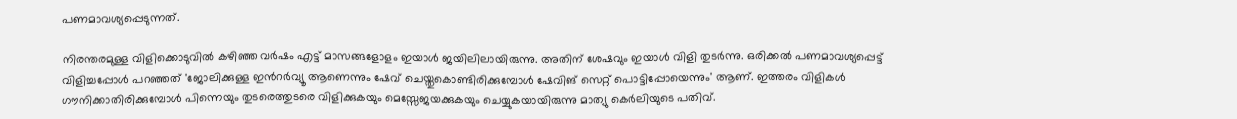പണമാവശ്യപ്പെടുന്നത്.

നിരന്തരമുള്ള വിളിക്കൊടുവില്‍ കഴിഞ്ഞ വര്‍ഷം എട്ട് മാസങ്ങളോളം ഇയാള്‍ ജയിലിലായിരുന്നു. അതിന് ശേഷവും ഇയാള്‍ വിളി തുടര്‍ന്നു. ഒരിക്കല്‍ പണമാവശ്യപ്പെട്ട് വിളിച്ചപ്പോള്‍ പറഞ്ഞത് 'ജോലിക്കുള്ള ഇന്‍റര്‍വ്യൂ ആണെന്നും ഷേവ് ചെയ്തുകൊണ്ടിരിക്കുമ്പോള്‍ ഷേവിങ് സെറ്റ് പൊട്ടിപ്പോയെന്നും' ആണ്. ഇത്തരം വിളികള്‍ ഗൗനിക്കാതിരിക്കുമ്പോള്‍ പിന്നെയും തുടരെത്തുടരെ വിളിക്കുകയും മെസ്സേജയക്കുകയും ചെയ്യുകയായിരുന്നു മാത്യു കെര്‍ലിയുടെ പതിവ്.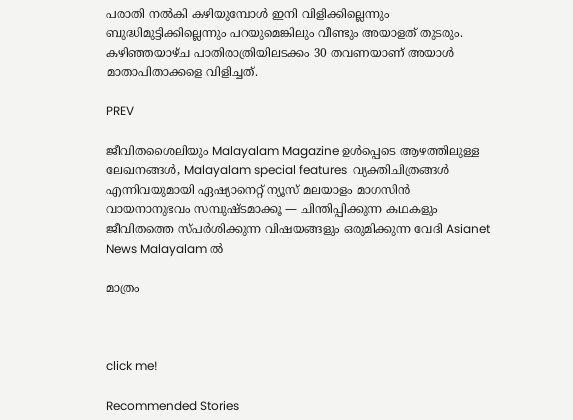പരാതി നല്‍കി കഴിയുമ്പോള്‍ ഇനി വിളിക്കില്ലെന്നും ബുദ്ധിമുട്ടിക്കില്ലെന്നും പറയുമെങ്കിലും വീണ്ടും അയാളത് തുടരും. കഴിഞ്ഞയാഴ്ച പാതിരാത്രിയിലടക്കം 30 തവണയാണ് അയാള്‍ മാതാപിതാക്കളെ വിളിച്ചത്.

PREV

ജീവിതശൈലിയും Malayalam Magazine ഉൾപ്പെടെ ആഴത്തിലുള്ള ലേഖനങ്ങൾ, Malayalam special features  വ്യക്തിചിത്രങ്ങൾ എന്നിവയുമായി ഏഷ്യാനെറ്റ് ന്യൂസ് മലയാളം മാഗസിന്‍ വായനാനുഭവം സമ്പുഷ്ടമാക്കൂ — ചിന്തിപ്പിക്കുന്ന കഥകളും ജീവിതത്തെ സ്പർശിക്കുന്ന വിഷയങ്ങളും ഒരുമിക്കുന്ന വേദി Asianet News Malayalam ൽ

മാത്രം



click me!

Recommended Stories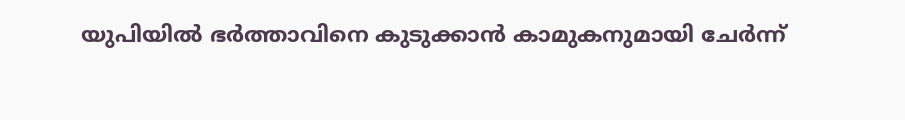യുപിയിൽ ഭർത്താവിനെ കുടുക്കാൻ കാമുകനുമായി ചേർന്ന്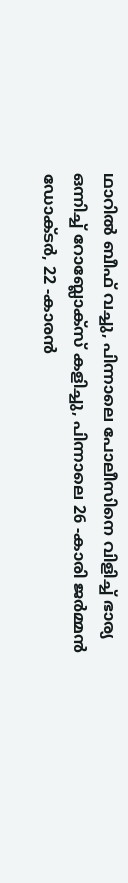ഥാറിൽ ബീഫ് വച്ചു, പിന്നാലെ പോലീസിനെ വിളിച്ച് ഭാര്യ
ഒന്നിച്ച് റോബ്ലോക്സ് കളിച്ചു, പിന്നാലെ 26 -കാരി ജർമ്മൻ ഡോക്ടർ, 22 -കാരൻ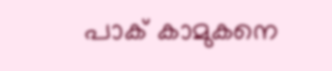പാക് കാമുകനെ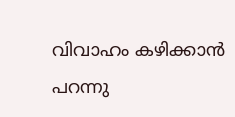വിവാഹം കഴിക്കാൻ പറന്നു